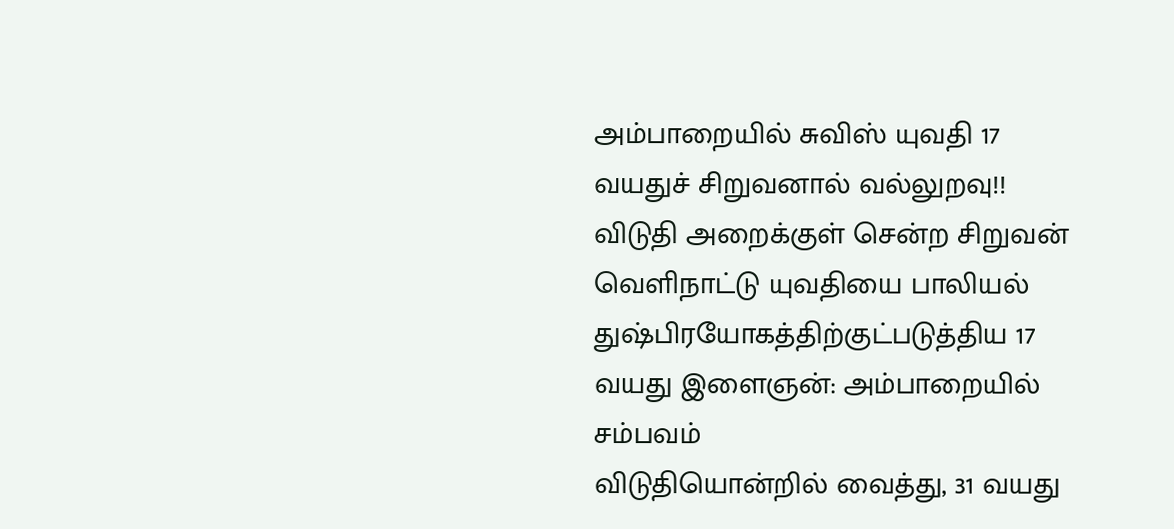அம்பாறையில் சுவிஸ் யுவதி 17 வயதுச் சிறுவனால் வல்லுறவு!! விடுதி அறைக்குள் சென்ற சிறுவன்
வெளிநாட்டு யுவதியை பாலியல் துஷ்பிரயோகத்திற்குட்படுத்திய 17 வயது இளைஞன்: அம்பாறையில் சம்பவம்
விடுதியொன்றில் வைத்து, 31 வயது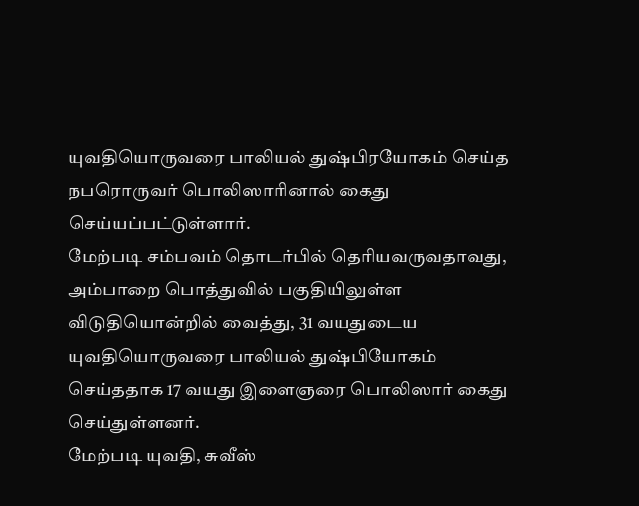யுவதியொருவரை பாலியல் துஷ்பிரயோகம் செய்த நபரொருவர் பொலிஸாரினால் கைது செய்யப்பட்டுள்ளார்.
மேற்படி சம்பவம் தொடர்பில் தெரியவருவதாவது, அம்பாறை பொத்துவில் பகுதியிலுள்ள விடுதியொன்றில் வைத்து, 31 வயதுடைய யுவதியொருவரை பாலியல் துஷ்பியோகம் செய்ததாக 17 வயது இளைஞரை பொலிஸார் கைது செய்துள்ளனர்.
மேற்படி யுவதி, சுவீஸ்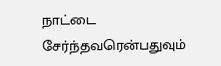நாட்டை சேர்ந்தவரென்பதுவும்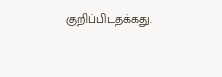குறிப்பிடதக்கது.